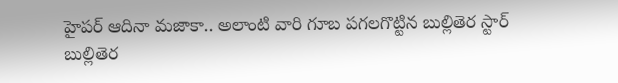హైపర్ ఆదినా మజాకా.. అలాంటి వారి గూబ పగలగొట్టిన బుల్లితెర స్టార్
బుల్లితెర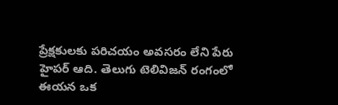ప్రేక్షకులకు పరిచయం అవసరం లేని పేరు హైపర్ ఆది. తెలుగు టెలివిజన్ రంగంలో ఈయన ఒక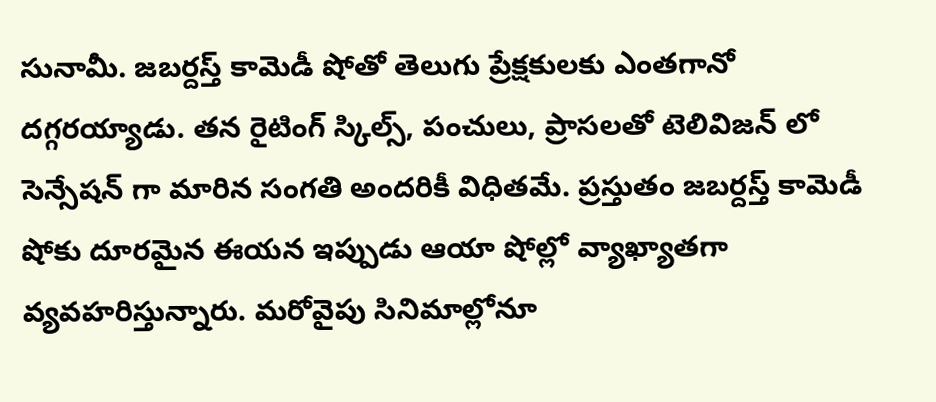సునామీ. జబర్దస్త్ కామెడీ షోతో తెలుగు ప్రేక్షకులకు ఎంతగానో దగ్గరయ్యాడు. తన రైటింగ్ స్కిల్స్, పంచులు, ప్రాసలతో టెలివిజన్ లో సెన్సేషన్ గా మారిన సంగతి అందరికీ విధితమే. ప్రస్తుతం జబర్దస్త్ కామెడీ షోకు దూరమైన ఈయన ఇప్పుడు ఆయా షోల్లో వ్యాఖ్యాతగా వ్యవహరిస్తున్నారు. మరోవైపు సినిమాల్లోనూ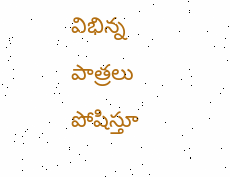విభిన్న పాత్రలు పోషిస్తూ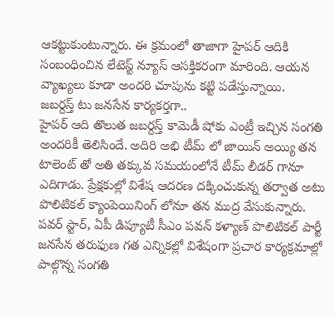ఆకట్టుకుంటున్నారు. ఈ క్రమంలో తాజాగా హైపర్ ఆదికి సంబంధించిన లేటెస్ట్ న్యూస్ ఆసక్తికరంగా మారింది. ఆయన వ్యాఖ్యలు కూడా అందరి చూపును కట్టి పడేస్తున్నాయి.
జబర్దస్త్ టు జనసేన కార్యకర్తగా..
హైపర్ ఆది తొలుత జబర్దస్త్ కామెడీ షోకు ఎంట్రీ ఇచ్చిన సంగతి అందరికీ తెలిసిందే. అదిరి అభి టీమ్ లో జాయిన్ అయ్యి తన టాలెంట్ తో అతి తక్కువ సమయంలోనే టీమ్ లీడర్ గానూ ఎదిగాడు. ప్రేక్షకుల్లో విశేష ఆదరణ దక్కించుకున్న తర్వాత అటు పొలిటికల్ క్యాంపెయినింగ్ లోనూ తన ముద్ర వేసుకున్నారు. పవర్ స్టార్, ఏపీ డిప్యూటీ సీఎం పవన్ కళ్యాణ్ పొలిటికల్ పార్టీ జనసేన తరుఫుణ గత ఎన్నికల్లో విశేషంగా ప్రచార కార్యక్రమాల్లో పాల్గొన్న సంగతి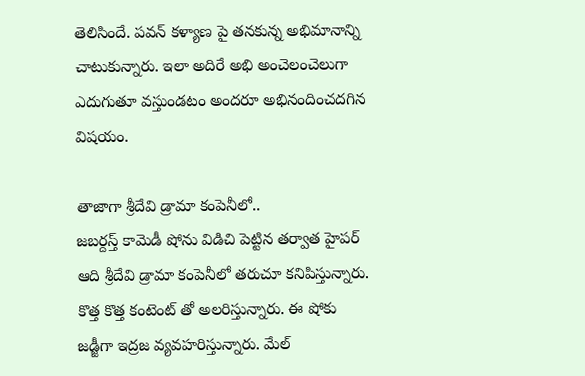తెలిసిందే. పవన్ కళ్యాణ పై తనకున్న అభిమానాన్ని చాటుకున్నారు. ఇలా అదిరే అభి అంచెలంచెలుగా ఎదుగుతూ వస్తుండటం అందరూ అభినందించదగిన విషయం.

తాజాగా శ్రీదేవి డ్రామా కంపెనీలో..
జబర్దస్త్ కామెడీ షోను విడిచి పెట్టిన తర్వాత హైపర్ ఆది శ్రీదేవి డ్రామా కంపెనీలో తరుచూ కనిపిస్తున్నారు. కొత్త కొత్త కంటెంట్ తో అలరిస్తున్నారు. ఈ షోకు జడ్జీగా ఇద్రజ వ్యవహరిస్తున్నారు. మేల్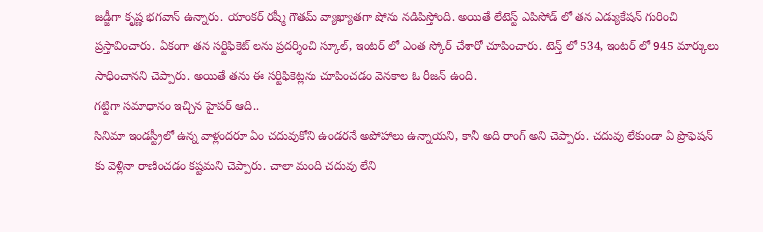జడ్జీగా కృష్ణ భగవాన్ ఉన్నారు. యాంకర్ రష్మీ గౌతమ్ వ్యాఖ్యాతగా షోను నడిపిస్తోంది. అయితే లేటెస్ట్ ఎపిసోడ్ లో తన ఎడ్యుకేషన్ గురించి ప్రస్తావించారు. ఏకంగా తన సర్టిఫికెట్ లను ప్రదర్శించి స్కూల్, ఇంటర్ లో ఎంత స్కోర్ చేశారో చూపించారు. టెన్త్ లో 534, ఇంటర్ లో 945 మార్కులు సాధించానని చెప్పారు. అయితే తను ఈ సర్టిఫికెట్లను చూపించడం వెనకాల ఓ రీజన్ ఉంది.
గట్టిగా సమాధానం ఇచ్చిన హైపర్ ఆది..
సినిమా ఇండస్ట్రీలో ఉన్న వాళ్లందరూ ఏం చదువుకోని ఉండరనే అపోహాలు ఉన్నాయని, కానీ అది రాంగ్ అని చెప్పారు. చదువు లేకుండా ఏ ప్రొఫెషన్ కు వెళ్లినా రాణించడం కష్టమని చెప్పారు. చాలా మంది చదువు లేని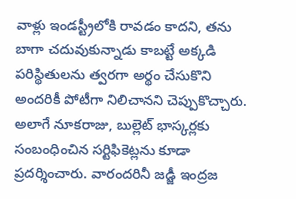వాళ్లు ఇండస్ట్రీలోకి రావడం కాదని, తను బాగా చదువుకున్నాడు కాబట్టే అక్కడి పరిస్థితులను త్వరగా అర్థం చేసుకొని అందరికీ పోటీగా నిలిచానని చెప్పుకొచ్చారు. అలాగే నూకరాజు, బుల్లెట్ భాస్కర్లకు సంబంధించిన సర్టిఫికెట్లను కూడా ప్రదర్శించారు. వారందరినీ జడ్జీ ఇంద్రజ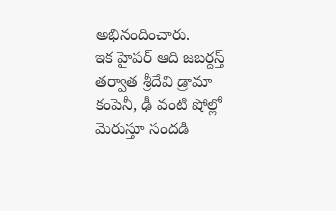అభినందించారు.
ఇక హైపర్ ఆది జబర్దస్త్ తర్వాత శ్రీదేవి డ్రామా కంపెనీ, ఢీ వంటి షోల్లో మెరుస్తూ సందడి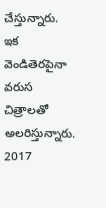చేస్తున్నారు. ఇక వెండితెరపైనా వరుస చిత్రాలతో అలరిస్తున్నారు. 2017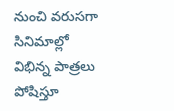నుంచి వరుసగా సినిమాల్లో విభిన్న పాత్రలు పోషిస్తూ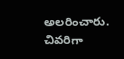అలరించారు. చివరిగా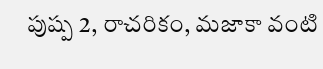పుష్ప 2, రాచరికం, మజాకా వంటి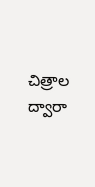చిత్రాల ద్వారా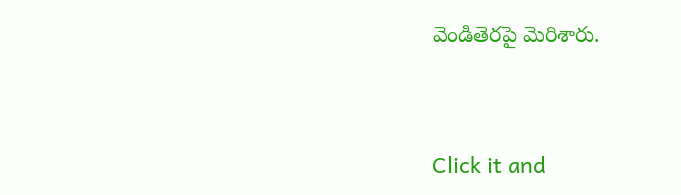వెండితెరపై మెరిశారు.


Click it and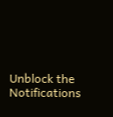Unblock the Notifications